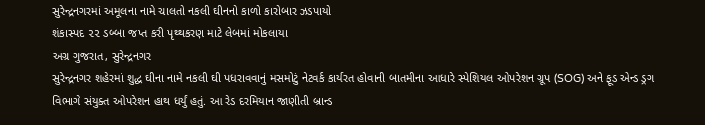સુરેન્દ્રનગરમાં અમૂલના નામે ચાલતો નકલી ઘીનનો કાળો કારોબાર ઝડપાયો
શંકાસ્પદ ૨૨ ડબ્બા જપ્ત કરી પૃથ્થકરણ માટે લેબમાં મોકલાયા
અગ્ર ગુજરાત, સુરેન્દ્રનગર
સુરેન્દ્રનગર શહેરમાં શુદ્ધ ઘીના નામે નકલી ઘી પધરાવવાનું મસમોટું નેટવર્ક કાર્યરત હોવાની બાતમીના આધારે સ્પેશિયલ ઓપરેશન ગ્રૂપ (SOG) અને ફૂડ એન્ડ ડ્રગ વિભાગે સંયુક્ત ઓપરેશન હાથ ધર્યું હતું. આ રેડ દરમિયાન જાણીતી બ્રાન્ડ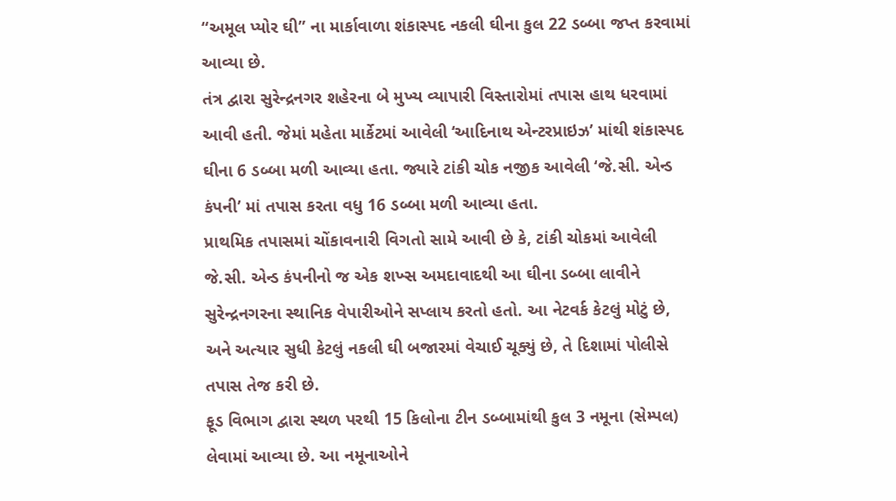“અમૂલ પ્યોર ઘી” ના માર્કાવાળા શંકાસ્પદ નકલી ઘીના કુલ 22 ડબ્બા જપ્ત કરવામાં આવ્યા છે.
તંત્ર દ્વારા સુરેન્દ્રનગર શહેરના બે મુખ્ય વ્યાપારી વિસ્તારોમાં તપાસ હાથ ધરવામાં આવી હતી. જેમાં મહેતા માર્કેટમાં આવેલી ‘આદિનાથ એન્ટરપ્રાઇઝ’ માંથી શંકાસ્પદ ઘીના 6 ડબ્બા મળી આવ્યા હતા. જ્યારે ટાંકી ચોક નજીક આવેલી ‘જે.સી. એન્ડ કંપની’ માં તપાસ કરતા વધુ 16 ડબ્બા મળી આવ્યા હતા.
પ્રાથમિક તપાસમાં ચોંકાવનારી વિગતો સામે આવી છે કે, ટાંકી ચોકમાં આવેલી જે.સી. એન્ડ કંપનીનો જ એક શખ્સ અમદાવાદથી આ ઘીના ડબ્બા લાવીને સુરેન્દ્રનગરના સ્થાનિક વેપારીઓને સપ્લાય કરતો હતો. આ નેટવર્ક કેટલું મોટું છે, અને અત્યાર સુધી કેટલું નકલી ઘી બજારમાં વેચાઈ ચૂક્યું છે, તે દિશામાં પોલીસે તપાસ તેજ કરી છે.
ફૂડ વિભાગ દ્વારા સ્થળ પરથી 15 કિલોના ટીન ડબ્બામાંથી કુલ 3 નમૂના (સેમ્પલ) લેવામાં આવ્યા છે. આ નમૂનાઓને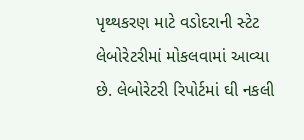પૃથ્થકરણ માટે વડોદરાની સ્ટેટ લેબોરેટરીમાં મોકલવામાં આવ્યા છે. લેબોરેટરી રિપોર્ટમાં ઘી નકલી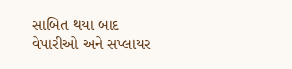સાબિત થયા બાદ વેપારીઓ અને સપ્લાયર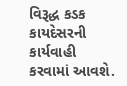વિરૂદ્ધ કડક કાયદેસરની કાર્યવાહી કરવામાં આવશે.